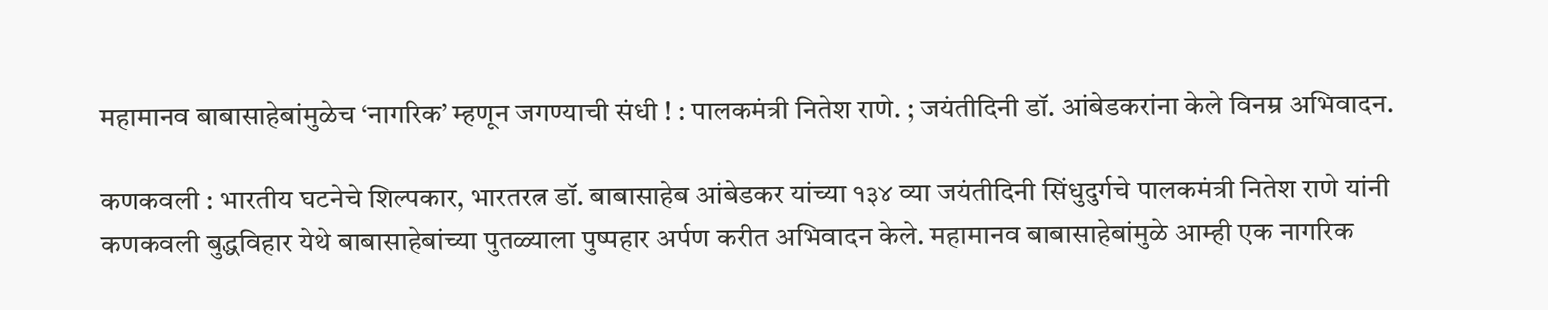महामानव बाबासाहेबांमुळेच ‘नागरिक’ म्हणून जगण्याची संधी ! : पालकमंत्री नितेश राणे. ; जयंतीदिनी डॉ. आंबेडकरांना केले विनम्र अभिवादन.

कणकवली : भारतीय घटनेचे शिल्पकार, भारतरत्न डॉ. बाबासाहेब आंबेडकर यांच्या १३४ व्या जयंतीदिनी सिंधुदुर्गचे पालकमंत्री नितेश राणे यांनी कणकवली बुद्धविहार येथे बाबासाहेबांच्या पुतळ्याला पुष्पहार अर्पण करीत अभिवादन केले. महामानव बाबासाहेबांमुळे आम्ही एक नागरिक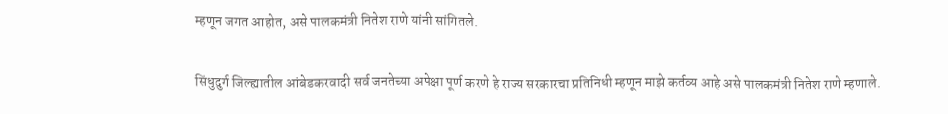म्हणून जगत आहोत, असे पालकमंत्री नितेश राणे यांनी सांगितले.

सिंधुदुर्ग जिल्ह्यातील आंबेडकरवादी सर्व जनतेच्या अपेक्षा पूर्ण करणे हे राज्य सरकारचा प्रतिनिधी म्हणून माझे कर्तव्य आहे असे पालकमंत्री नितेश राणे म्हणाले.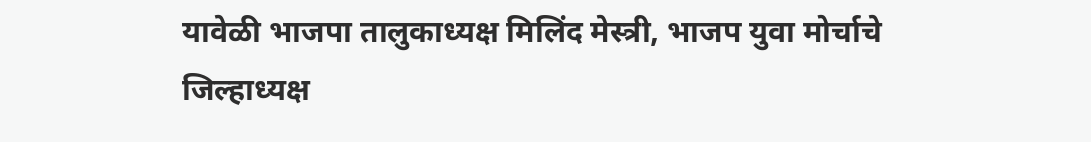यावेळी भाजपा तालुकाध्यक्ष मिलिंद मेस्त्री, भाजप युवा मोर्चाचे जिल्हाध्यक्ष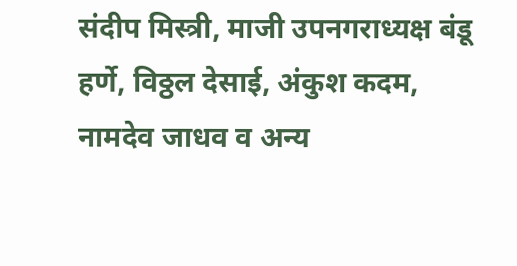संदीप मिस्त्री, माजी उपनगराध्यक्ष बंडू हर्णे, विठ्ठल देसाई, अंकुश कदम, नामदेव जाधव व अन्य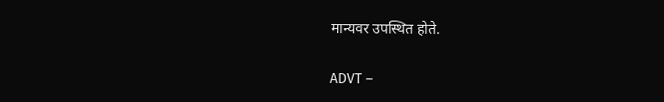मान्यवर उपस्थित होते.

ADVT –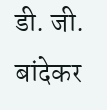डी. जी. बांदेकर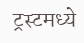ट्रस्टमध्ये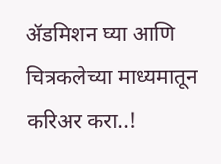ॲडमिशन घ्या आणि चित्रकलेच्या माध्यमातून करिअर करा..!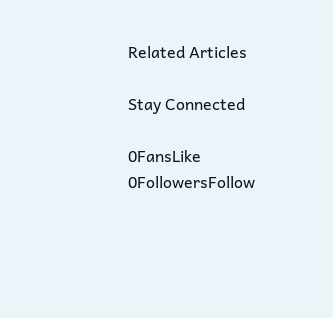Related Articles

Stay Connected

0FansLike
0FollowersFollow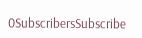0SubscribersSubscribe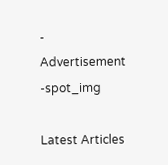- Advertisement -spot_img

Latest Articles